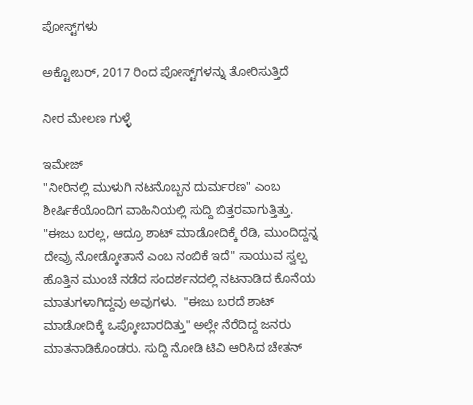ಪೋಸ್ಟ್‌ಗಳು

ಅಕ್ಟೋಬರ್, 2017 ರಿಂದ ಪೋಸ್ಟ್‌ಗಳನ್ನು ತೋರಿಸುತ್ತಿದೆ

ನೀರ ಮೇಲಣ ಗುಳ್ಳೆ

ಇಮೇಜ್
"ನೀರಿನಲ್ಲಿ ಮುಳುಗಿ ನಟನೊಬ್ಬನ ದುರ್ಮರಣ" ಎಂಬ ಶೀರ್ಷಿಕೆಯೊಂದಿಗ ವಾಹಿನಿಯಲ್ಲಿ ಸುದ್ದಿ ಬಿತ್ತರವಾಗುತ್ತಿತ್ತು. "ಈಜು ಬರಲ್ಲ, ಆದ್ರೂ ಶಾಟ್ ಮಾಡೋದಿಕ್ಕೆ ರೆಡಿ, ಮುಂದಿದ್ದನ್ನ ದೇವ್ರು ನೋಡ್ಕೋತಾನೆ ಎಂಬ ನಂಬಿಕೆ ಇದೆ" ಸಾಯುವ ಸ್ವಲ್ಪ ಹೊತ್ತಿನ ಮುಂಚೆ ನಡೆದ ಸಂದರ್ಶನದಲ್ಲಿ ನಟನಾಡಿದ ಕೊನೆಯ ಮಾತುಗಳಾಗಿದ್ದವು ಅವುಗಳು.  "ಈಜು ಬರದೆ ಶಾಟ್ ಮಾಡೋದಿಕ್ಕೆ ಒಪ್ಕೋಬಾರದಿತ್ತು" ಅಲ್ಲೇ ನೆರೆದಿದ್ದ ಜನರು ಮಾತನಾಡಿಕೊಂಡರು. ಸುದ್ದಿ ನೋಡಿ ಟಿವಿ ಆರಿಸಿದ ಚೇತನ್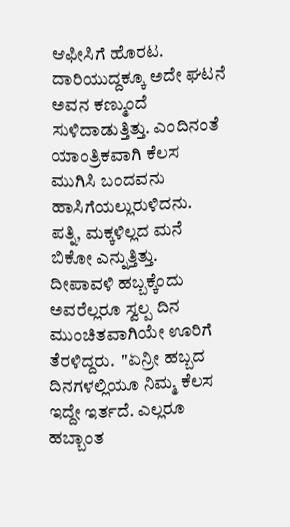ಆಫೀಸಿಗೆ ಹೊರಟ. ದಾರಿಯುದ್ದಕ್ಕೂ ಅದೇ ಘಟನೆ ಅವನ ಕಣ್ಮುಂದೆ ಸುಳಿದಾಡುತ್ತಿತ್ತು. ಎಂದಿನಂತೆ ಯಾಂತ್ರಿಕವಾಗಿ ಕೆಲಸ ಮುಗಿಸಿ ಬಂದವನು ಹಾಸಿಗೆಯಲ್ಲುರುಳಿದನು. ಪತ್ನಿ, ಮಕ್ಕಳಿಲ್ಲದ ಮನೆ ಬಿಕೋ ಎನ್ನುತ್ತಿತ್ತು. ದೀಪಾವಳಿ ಹಬ್ಬಕ್ಕೆಂದು ಅವರೆಲ್ಲರೂ ಸ್ವಲ್ಪ ದಿನ ಮುಂಚಿತವಾಗಿಯೇ ಊರಿಗೆ ತೆರಳಿದ್ದರು.  "ಏನ್ರೀ ಹಬ್ಬದ ದಿನಗಳಲ್ಲಿಯೂ ನಿಮ್ಮ ಕೆಲಸ ಇದ್ದೇ ಇರ್ತದೆ. ಎಲ್ಲರೂ ಹಬ್ಬಾಂತ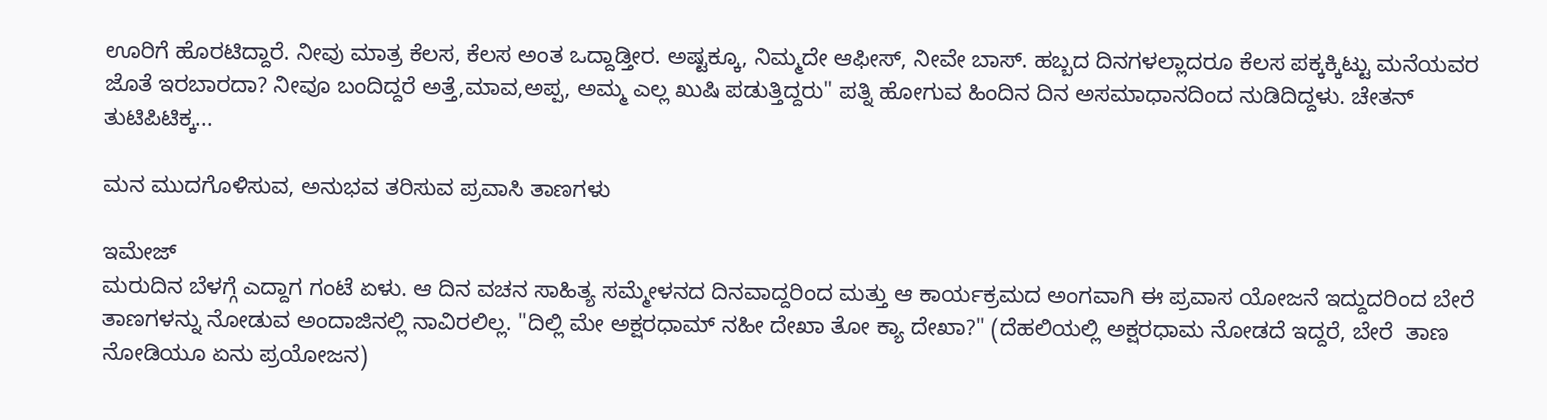ಊರಿಗೆ ಹೊರಟಿದ್ದಾರೆ. ನೀವು ಮಾತ್ರ ಕೆಲಸ, ಕೆಲಸ ಅಂತ ಒದ್ದಾಡ್ತೀರ. ಅಷ್ಟಕ್ಕೂ, ನಿಮ್ಮದೇ ಆಫೀಸ್, ನೀವೇ ಬಾಸ್. ಹಬ್ಬದ ದಿನಗಳಲ್ಲಾದರೂ ಕೆಲಸ ಪಕ್ಕಕ್ಕಿಟ್ಟು ಮನೆಯವರ ಜೊತೆ ಇರಬಾರದಾ? ನೀವೂ ಬಂದಿದ್ದರೆ ಅತ್ತೆ,ಮಾವ,ಅಪ್ಪ, ಅಮ್ಮ ಎಲ್ಲ ಖುಷಿ ಪಡುತ್ತಿದ್ದರು" ಪತ್ನಿ ಹೋಗುವ ಹಿಂದಿನ ದಿನ ಅಸಮಾಧಾನದಿಂದ ನುಡಿದಿದ್ದಳು. ಚೇತನ್ ತುಟಿಪಿಟಿಕ್ಕ...

ಮನ ಮುದಗೊಳಿಸುವ, ಅನುಭವ ತರಿಸುವ ಪ್ರವಾಸಿ ತಾಣಗಳು

ಇಮೇಜ್
ಮರುದಿನ ಬೆಳಗ್ಗೆ ಎದ್ದಾಗ ಗಂಟೆ ಏಳು. ಆ ದಿನ ವಚನ ಸಾಹಿತ್ಯ ಸಮ್ಮೇಳನದ ದಿನವಾದ್ದರಿಂದ ಮತ್ತು ಆ ಕಾರ್ಯಕ್ರಮದ ಅಂಗವಾಗಿ ಈ ಪ್ರವಾಸ ಯೋಜನೆ ಇದ್ದುದರಿಂದ ಬೇರೆ ತಾಣಗಳನ್ನು ನೋಡುವ ಅಂದಾಜಿನಲ್ಲಿ ನಾವಿರಲಿಲ್ಲ. "ದಿಲ್ಲಿ ಮೇ ಅಕ್ಷರಧಾಮ್ ನಹೀ ದೇಖಾ ತೋ ಕ್ಯಾ ದೇಖಾ?" (ದೆಹಲಿಯಲ್ಲಿ ಅಕ್ಷರಧಾಮ ನೋಡದೆ ಇದ್ದರೆ, ಬೇರೆ  ತಾಣ ನೋಡಿಯೂ ಏನು ಪ್ರಯೋಜನ)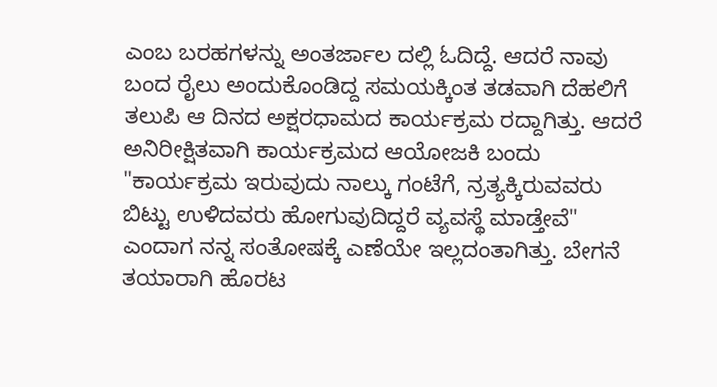ಎಂಬ ಬರಹಗಳನ್ನು ಅಂತರ್ಜಾಲ ದಲ್ಲಿ ಓದಿದ್ದೆ. ಆದರೆ ನಾವು ಬಂದ ರೈಲು ಅಂದುಕೊಂಡಿದ್ದ ಸಮಯಕ್ಕಿಂತ ತಡವಾಗಿ ದೆಹಲಿಗೆ ತಲುಪಿ ಆ ದಿನದ ಅಕ್ಷರಧಾಮದ ಕಾರ್ಯಕ್ರಮ ರದ್ದಾಗಿತ್ತು. ಆದರೆ ಅನಿರೀಕ್ಷಿತವಾಗಿ ಕಾರ್ಯಕ್ರಮದ ಆಯೋಜಕಿ ಬಂದು "ಕಾರ್ಯಕ್ರಮ ಇರುವುದು ನಾಲ್ಕು ಗಂಟೆಗೆ, ನ್ರತ್ಯಕ್ಕಿರುವವರು ಬಿಟ್ಟು ಉಳಿದವರು ಹೋಗುವುದಿದ್ದರೆ ವ್ಯವಸ್ಥೆ ಮಾಡ್ತೇವೆ" ಎಂದಾಗ ನನ್ನ ಸಂತೋಷಕ್ಕೆ ಎಣೆಯೇ ಇಲ್ಲದಂತಾಗಿತ್ತು. ಬೇಗನೆ ತಯಾರಾಗಿ ಹೊರಟ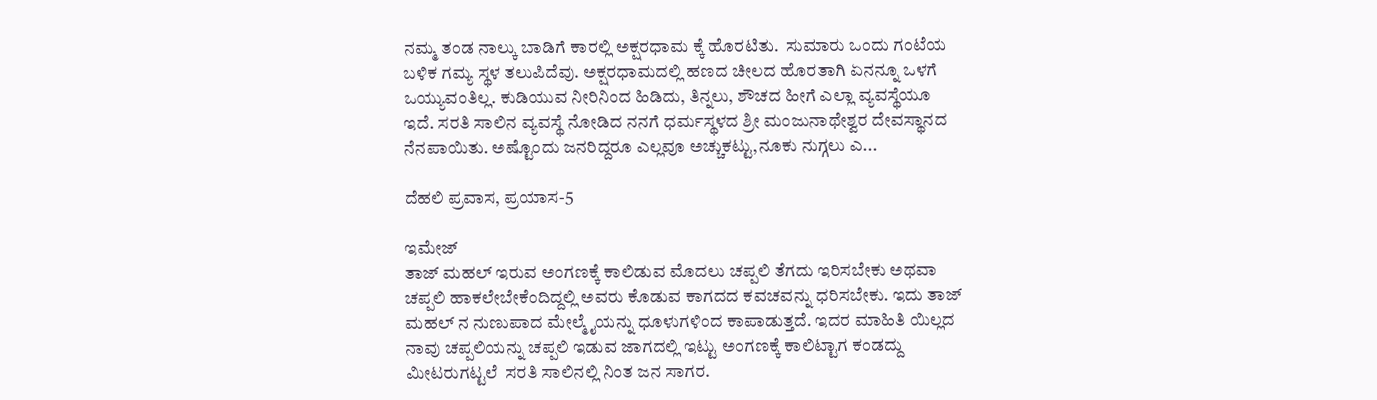ನಮ್ಮ ತಂಡ ನಾಲ್ಕು ಬಾಡಿಗೆ ಕಾರಲ್ಲಿ ಅಕ್ಷರಧಾಮ ಕ್ಕೆ ಹೊರಟಿತು.  ಸುಮಾರು ಒಂದು ಗಂಟೆಯ ಬಳಿಕ ಗಮ್ಯ ಸ್ಥಳ ತಲುಪಿದೆವು. ಅಕ್ಷರಧಾಮದಲ್ಲಿ ಹಣದ ಚೀಲದ ಹೊರತಾಗಿ ಏನನ್ನೂ ಒಳಗೆ ಒಯ್ಯುವಂತಿಲ್ಲ. ಕುಡಿಯುವ ನೀರಿನಿಂದ ಹಿಡಿದು, ತಿನ್ನಲು, ಶೌಚದ ಹೀಗೆ ಎಲ್ಲಾ ವ್ಯವಸ್ಥೆಯೂ ಇದೆ. ಸರತಿ ಸಾಲಿನ ವ್ಯವಸ್ಥೆ ನೋಡಿದ ನನಗೆ ಧರ್ಮಸ್ಥಳದ ಶ್ರೀ ಮಂಜುನಾಥೇಶ್ವರ ದೇವಸ್ಥಾನದ ನೆನಪಾಯಿತು. ಅಷ್ಟೊಂದು ಜನರಿದ್ದರೂ ಎಲ್ಲವೂ ಅಚ್ಚುಕಟ್ಟು,ನೂಕು ನುಗ್ಗಲು ಎ...

ದೆಹಲಿ ಪ್ರವಾಸ, ಪ್ರಯಾಸ-5

ಇಮೇಜ್
ತಾಜ್ ಮಹಲ್ ಇರುವ ಅಂಗಣಕ್ಕೆ ಕಾಲಿಡುವ ಮೊದಲು ಚಪ್ಪಲಿ ತೆಗದು ಇರಿಸಬೇಕು ಅಥವಾ ಚಪ್ಪಲಿ ಹಾಕಲೇಬೇಕೆಂದಿದ್ದಲ್ಲಿ ಅವರು ಕೊಡುವ ಕಾಗದದ ಕವಚವನ್ನು ಧರಿಸಬೇಕು. ಇದು ತಾಜ್ ಮಹಲ್ ನ ನುಣುಪಾದ ಮೇಲ್ಮೈಯನ್ನು ಧೂಳುಗಳಿಂದ ಕಾಪಾಡುತ್ತದೆ. ಇದರ ಮಾಹಿತಿ ಯಿಲ್ಲದ ನಾವು ಚಪ್ಪಲಿಯನ್ನು ಚಪ್ಪಲಿ ಇಡುವ ಜಾಗದಲ್ಲಿ ಇಟ್ಟು ಅಂಗಣಕ್ಕೆ ಕಾಲಿಟ್ಟಾಗ ಕಂಡದ್ದು ಮೀಟರುಗಟ್ಟಲೆ  ಸರತಿ ಸಾಲಿನಲ್ಲಿ ನಿಂತ ಜನ ಸಾಗರ.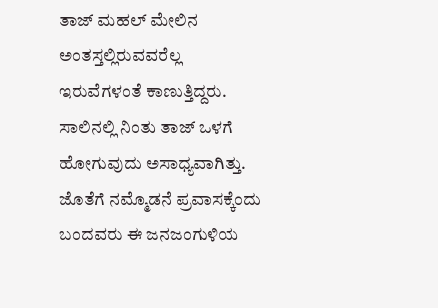ತಾಜ್ ಮಹಲ್ ಮೇಲಿನ ಅಂತಸ್ತಲ್ಲಿರುವವರೆಲ್ಲ ಇರುವೆಗಳಂತೆ ಕಾಣುತ್ತಿದ್ದರು. ಸಾಲಿನಲ್ಲಿ ನಿಂತು ತಾಜ್ ಒಳಗೆ ಹೋಗುವುದು ಅಸಾಧ್ಯವಾಗಿತ್ತು. ಜೊತೆಗೆ ನಮ್ಮೊಡನೆ ಪ್ರವಾಸಕ್ಕೆಂದು ಬಂದವರು ಈ ಜನಜಂಗುಳಿಯ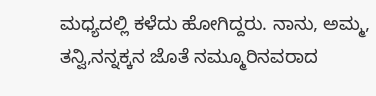ಮಧ್ಯದಲ್ಲಿ ಕಳೆದು ಹೋಗಿದ್ದರು. ನಾನು, ಅಮ್ಮ, ತನ್ವಿ,ನನ್ನಕ್ಕನ ಜೊತೆ ನಮ್ಮೂರಿನವರಾದ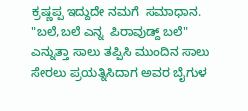ಕ್ರಷ್ಣಪ್ಪ ಇದ್ದುದೇ ನಮಗೆ  ಸಮಾಧಾನ. "ಬಲೆ,ಬಲೆ ಎನ್ನ  ಪಿರಾವುಡ್ದ್ ಬಲೆ"  ಎನ್ನುತ್ತಾ ಸಾಲು ತಪ್ಪಿಸಿ ಮುಂದಿನ ಸಾಲು ಸೇರಲು ಪ್ರಯತ್ನಿಸಿದಾಗ ಅವರ ಬೈಗುಳ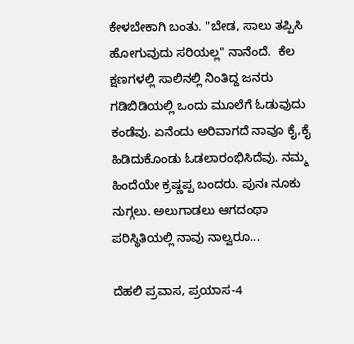ಕೇಳಬೇಕಾಗಿ ಬಂತು. "ಬೇಡ, ಸಾಲು ತಪ್ಪಿಸಿ ಹೋಗುವುದು ಸರಿಯಲ್ಲ" ನಾನೆಂದೆ.  ಕೆಲ ಕ್ಷಣಗಳಲ್ಲಿ ಸಾಲಿನಲ್ಲಿ ನಿಂತಿದ್ದ ಜನರು ಗಡಿಬಿಡಿಯಲ್ಲಿ ಒಂದು ಮೂಲೆಗೆ ಓಡುವುದು ಕಂಡೆವು. ಏನೆಂದು ಅರಿವಾಗದೆ ನಾವೂ ಕೈ,ಕೈ ಹಿಡಿದುಕೊಂಡು ಓಡಲಾರಂಭಿಸಿದೆವು. ನಮ್ಮ ಹಿಂದೆಯೇ ಕ್ರಷ್ಣಪ್ಪ ಬಂದರು. ಪುನಃ ನೂಕು ನುಗ್ಗಲು. ಅಲುಗಾಡಲು ಆಗದಂಥಾ ಪರಿಸ್ಥಿತಿಯಲ್ಲಿ ನಾವು ನಾಲ್ವರೂ...

ದೆಹಲಿ ಪ್ರವಾಸ, ಪ್ರಯಾಸ-4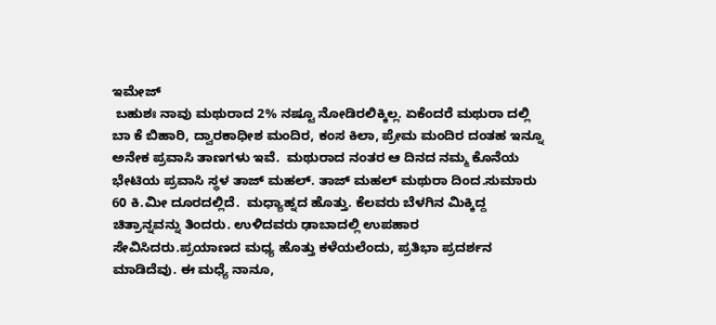ಇಮೇಜ್
 ಬಹುಶಃ ನಾವು ಮಥುರಾದ 2% ನಷ್ಟೂ ನೋಡಿರಲಿಕ್ಕಿಲ್ಲ. ಏಕೆಂದರೆ ಮಥುರಾ ದಲ್ಲಿ ಬಾ ಕೆ ಬಿಹಾರಿ, ದ್ವಾರಕಾಧೀಶ ಮಂದಿರ, ಕಂಸ ಕಿಲಾ, ಪ್ರೇಮ ಮಂದಿರ ದಂತಹ ಇನ್ನೂ ಅನೇಕ ಪ್ರವಾಸಿ ತಾಣಗಳು ಇವೆ.  ಮಥುರಾದ ನಂತರ ಆ ದಿನದ ನಮ್ಮ ಕೊನೆಯ ಭೇಟಿಯ ಪ್ರವಾಸಿ ಸ್ಥಳ ತಾಜ್ ಮಹಲ್. ತಾಜ್ ಮಹಲ್ ಮಥುರಾ ದಿಂದ.ಸುಮಾರು 60 ಕಿ.ಮೀ ದೂರದಲ್ಲಿದೆ.  ಮಧ್ಯಾಹ್ನದ ಹೊತ್ತು. ಕೆಲವರು ಬೆಳಗಿನ ಮಿಕ್ಕಿದ್ದ ಚಿತ್ರಾನ್ನವನ್ನು ತಿಂದರು. ಉಳಿದವರು ಢಾಬಾದಲ್ಲಿ ಉಪಹಾರ ಸೇವಿಸಿದರು.ಪ್ರಯಾಣದ ಮಧ್ಯ ಹೊತ್ತು ಕಳೆಯಲೆಂದು, ಪ್ರತಿಭಾ ಪ್ರದರ್ಶನ ಮಾಡಿದೆವು. ಈ ಮಧ್ಯೆ ನಾನೂ,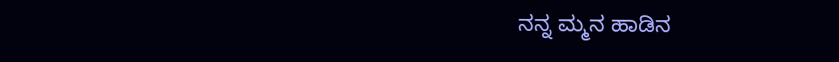ನನ್ನ ಮ್ಮನ ಹಾಡಿನ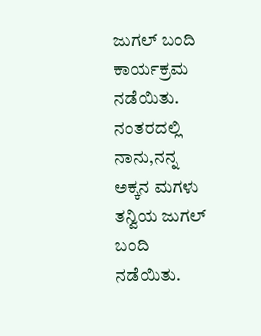ಜುಗಲ್ ಬಂದಿ ಕಾರ್ಯಕ್ರಮ ನಡೆಯಿತು. ನಂತರದಲ್ಲಿ ನಾನು,ನನ್ನ ಅಕ್ಕನ ಮಗಳು ತನ್ವಿಯ ಜುಗಲ್ ಬಂದಿ ನಡೆಯಿತು.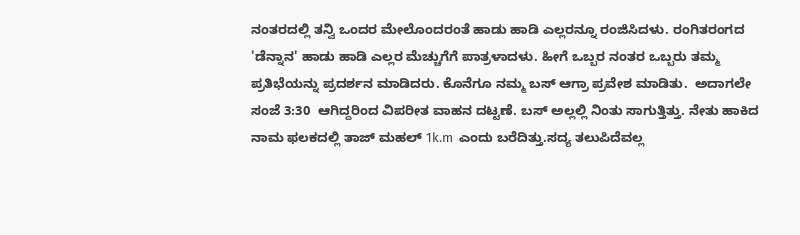ನಂತರದಲ್ಲಿ ತನ್ವಿ ಒಂದರ ಮೇಲೊಂದರಂತೆ ಹಾಡು ಹಾಡಿ ಎಲ್ಲರನ್ನೂ ರಂಜಿಸಿದಳು. ರಂಗಿತರಂಗದ 'ಡೆನ್ನಾನ' ಹಾಡು ಹಾಡಿ ಎಲ್ಲರ ಮೆಚ್ಚುಗೆಗೆ ಪಾತ್ರಳಾದಳು. ಹೀಗೆ ಒಬ್ಬರ ನಂತರ ಒಬ್ಬರು ತಮ್ಮ ಪ್ರತಿಭೆಯನ್ನು ಪ್ರದರ್ಶನ ಮಾಡಿದರು. ಕೊನೆಗೂ ನಮ್ಮ ಬಸ್ ಆಗ್ರಾ ಪ್ರವೇಶ ಮಾಡಿತು.  ಅದಾಗಲೇ ಸಂಜೆ 3:30  ಆಗಿದ್ದರಿಂದ ವಿಪರೀತ ವಾಹನ ದಟ್ಟಣೆ. ಬಸ್ ಅಲ್ಲಲ್ಲಿ ನಿಂತು ಸಾಗುತ್ತಿತ್ತು. ನೇತು ಹಾಕಿದ ನಾಮ ಫಲಕದಲ್ಲಿ ತಾಜ್ ಮಹಲ್ 1k.m  ಎಂದು ಬರೆದಿತ್ತು.ಸದ್ಯ ತಲುಪಿದೆವಲ್ಲ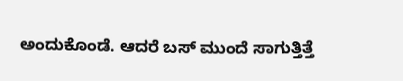ಅಂದುಕೊಂಡೆ. ಆದರೆ ಬಸ್ ಮುಂದೆ ಸಾಗುತ್ತಿತ್ತೆ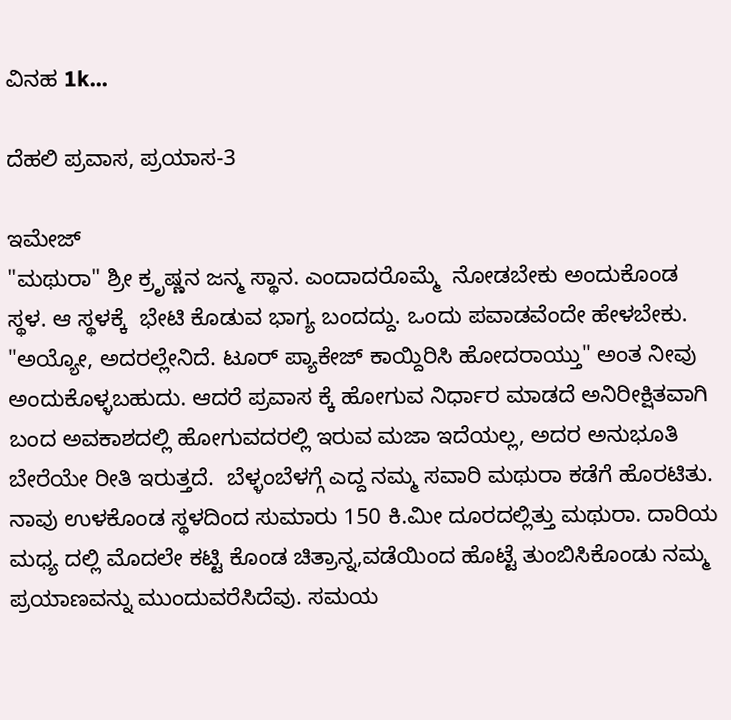ವಿನಹ 1k...

ದೆಹಲಿ ಪ್ರವಾಸ, ಪ್ರಯಾಸ-3

ಇಮೇಜ್
"ಮಥುರಾ" ಶ್ರೀ ಕ್ರೃಷ್ಣನ ಜನ್ಮ ಸ್ಥಾನ. ಎಂದಾದರೊಮ್ಮೆ  ನೋಡಬೇಕು ಅಂದುಕೊಂಡ ಸ್ಥಳ. ಆ ಸ್ಥಳಕ್ಕೆ  ಭೇಟಿ ಕೊಡುವ ಭಾಗ್ಯ ಬಂದದ್ದು. ಒಂದು ಪವಾಡವೆಂದೇ ಹೇಳಬೇಕು. "ಅಯ್ಯೋ, ಅದರಲ್ಲೇನಿದೆ. ಟೂರ್ ಪ್ಯಾಕೇಜ್ ಕಾಯ್ದಿರಿಸಿ ಹೋದರಾಯ್ತು" ಅಂತ ನೀವು ಅಂದುಕೊಳ್ಳಬಹುದು. ಆದರೆ ಪ್ರವಾಸ ಕ್ಕೆ ಹೋಗುವ ನಿರ್ಧಾರ ಮಾಡದೆ ಅನಿರೀಕ್ಷಿತವಾಗಿ ಬಂದ ಅವಕಾಶದಲ್ಲಿ ಹೋಗುವದರಲ್ಲಿ ಇರುವ ಮಜಾ ಇದೆಯಲ್ಲ, ಅದರ ಅನುಭೂತಿ ಬೇರೆಯೇ ರೀತಿ ಇರುತ್ತದೆ.  ಬೆಳ್ಳಂಬೆಳಗ್ಗೆ ಎದ್ದ ನಮ್ಮ ಸವಾರಿ ಮಥುರಾ ಕಡೆಗೆ ಹೊರಟಿತು. ನಾವು ಉಳಕೊಂಡ ಸ್ಥಳದಿಂದ ಸುಮಾರು 150 ಕಿ.ಮೀ ದೂರದಲ್ಲಿತ್ತು ಮಥುರಾ. ದಾರಿಯ ಮಧ್ಯ ದಲ್ಲಿ ಮೊದಲೇ ಕಟ್ಟಿ ಕೊಂಡ ಚಿತ್ರಾನ್ನ,ವಡೆಯಿಂದ ಹೊಟ್ಟೆ ತುಂಬಿಸಿಕೊಂಡು ನಮ್ಮ ಪ್ರಯಾಣವನ್ನು ಮುಂದುವರೆಸಿದೆವು. ಸಮಯ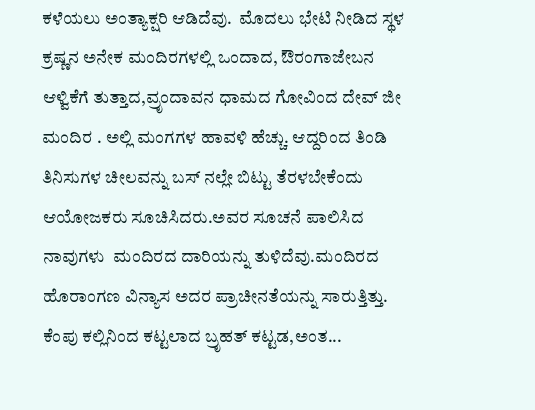ಕಳೆಯಲು ಅಂತ್ಯಾಕ್ಷರಿ ಆಡಿದೆವು.  ಮೊದಲು ಭೇಟಿ ನೀಡಿದ ಸ್ಥಳ ಕ್ರಷ್ಣನ ಅನೇಕ ಮಂದಿರಗಳಲ್ಲಿ ಒಂದಾದ, ಔರಂಗಾಜೇಬನ ಆಳ್ವಿಕೆಗೆ ತುತ್ತಾದ,ವ್ರೃಂದಾವನ ಧಾಮದ ಗೋವಿಂದ ದೇವ್ ಜೀ ಮಂದಿರ . ಅಲ್ಲಿ ಮಂಗಗಳ ಹಾವಳಿ ಹೆಚ್ಚು. ಆದ್ದರಿಂದ ತಿಂಡಿ ತಿನಿಸುಗಳ ಚೀಲವನ್ನು ಬಸ್ ನಲ್ಲೇ ಬಿಟ್ಟು ತೆರಳಬೇಕೆಂದು ಆಯೋಜಕರು ಸೂಚಿಸಿದರು.ಅವರ ಸೂಚನೆ ಪಾಲಿಸಿದ ನಾವುಗಳು  ಮಂದಿರದ ದಾರಿಯನ್ನು ತುಳಿದೆವು.ಮಂದಿರದ ಹೊರಾಂಗಣ ವಿನ್ಯಾಸ ಅದರ ಪ್ರಾಚೀನತೆಯನ್ನು ಸಾರುತ್ತಿತ್ತು. ಕೆಂಪು ಕಲ್ಲಿನಿಂದ ಕಟ್ಟಲಾದ ಬ್ರೃಹತ್ ಕಟ್ಟಡ,ಅಂತ...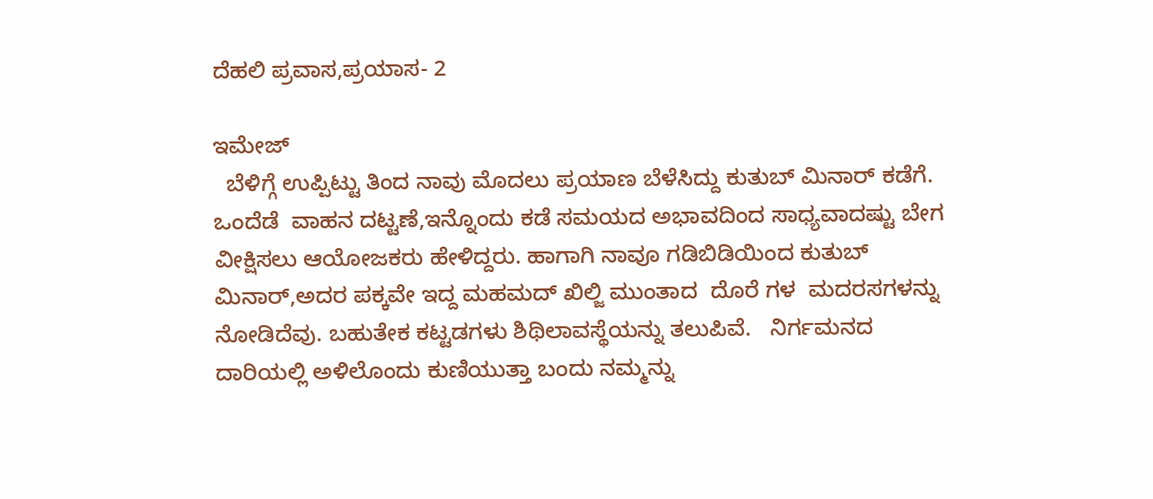ದೆಹಲಿ ಪ್ರವಾಸ,ಪ್ರಯಾಸ- 2

ಇಮೇಜ್
  ಬೆಳಿಗ್ಗೆ ಉಪ್ಪಿಟ್ಟು ತಿಂದ ನಾವು ಮೊದಲು ಪ್ರಯಾಣ ಬೆಳೆಸಿದ್ದು ಕುತುಬ್ ಮಿನಾರ್ ಕಡೆಗೆ. ಒಂದೆಡೆ  ವಾಹನ ದಟ್ಟಣೆ,ಇನ್ನೊಂದು ಕಡೆ ಸಮಯದ ಅಭಾವದಿಂದ ಸಾಧ್ಯವಾದಷ್ಟು ಬೇಗ ವೀಕ್ಷಿಸಲು ಆಯೋಜಕರು ಹೇಳಿದ್ದರು. ಹಾಗಾಗಿ ನಾವೂ ಗಡಿಬಿಡಿಯಿಂದ ಕುತುಬ್ ಮಿನಾರ್,ಅದರ ಪಕ್ಕವೇ ಇದ್ದ ಮಹಮದ್ ಖಿಲ್ಜಿ ಮುಂತಾದ  ದೊರೆ ಗಳ  ಮದರಸಗಳನ್ನು ನೋಡಿದೆವು. ಬಹುತೇಕ ಕಟ್ಟಡಗಳು ಶಿಥಿಲಾವಸ್ಥೆಯನ್ನು ತಲುಪಿವೆ.   ನಿರ್ಗಮನದ ದಾರಿಯಲ್ಲಿ ಅಳಿಲೊಂದು ಕುಣಿಯುತ್ತಾ ಬಂದು ನಮ್ಮನ್ನು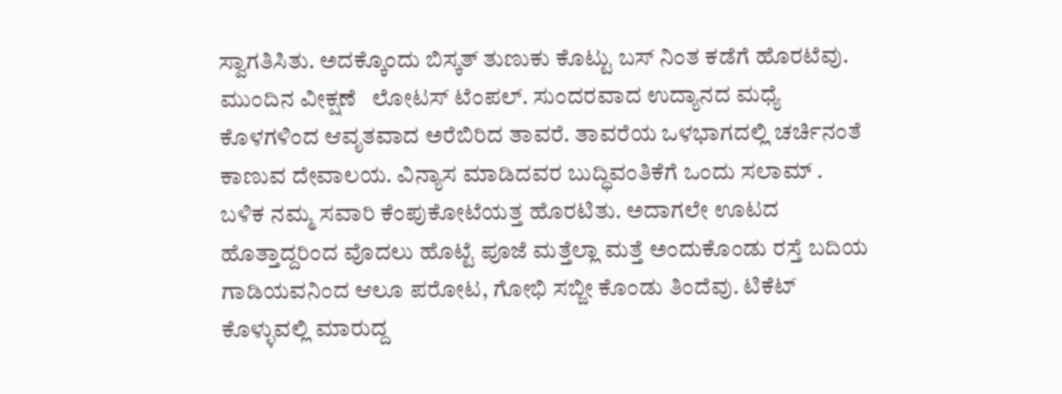ಸ್ವಾಗತಿಸಿತು. ಅದಕ್ಕೊಂದು ಬಿಸ್ಕತ್ ತುಣುಕು ಕೊಟ್ಟು ಬಸ್ ನಿಂತ ಕಡೆಗೆ ಹೊರಟೆವು.                         ಮುಂದಿನ ವೀಕ್ಷಣೆ   ಲೋಟಸ್ ಟೆಂಪಲ್. ಸುಂದರವಾದ ಉದ್ಯಾನದ ಮಧ್ಯೆ ಕೊಳಗಳಿಂದ ಆವೃತವಾದ ಅರೆಬಿರಿದ ತಾವರೆ. ತಾವರೆಯ ಒಳಭಾಗದಲ್ಲಿ ಚರ್ಚಿನಂತೆ ಕಾಣುವ ದೇವಾಲಯ. ವಿನ್ಯಾಸ ಮಾಡಿದವರ ಬುದ್ಧಿವಂತಿಕೆಗೆ ಒಂದು ಸಲಾಮ್ .   ಬಳಿಕ ನಮ್ಮ ಸವಾರಿ ಕೆಂಪುಕೋಟೆಯತ್ತ ಹೊರಟಿತು. ಅದಾಗಲೇ ಊಟದ ಹೊತ್ತಾದ್ದರಿಂದ ವೊದಲು ಹೊಟ್ಟೆ ಪೂಜೆ ಮತ್ತೆಲ್ಲಾ ಮತ್ತೆ ಅಂದುಕೊಂಡು ರಸ್ತೆ ಬದಿಯ ಗಾಡಿಯವನಿಂದ ಆಲೂ ಪರೋಟ, ಗೋಭಿ ಸಬ್ಜೀ ಕೊಂಡು ತಿಂದೆವು. ಟಿಕೆಟ್ ಕೊಳ್ಳುವಲ್ಲಿ ಮಾರುದ್ದ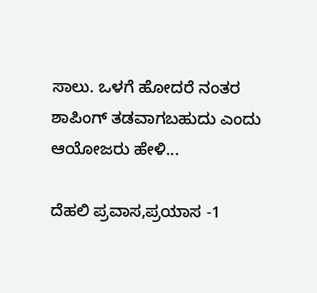ಸಾಲು. ಒಳಗೆ ಹೋದರೆ ನಂತರ ಶಾಪಿಂಗ್ ತಡವಾಗಬಹುದು ಎಂದು ಆಯೋಜರು ಹೇಳಿ...

ದೆಹಲಿ ಪ್ರವಾಸ,ಪ್ರಯಾಸ -1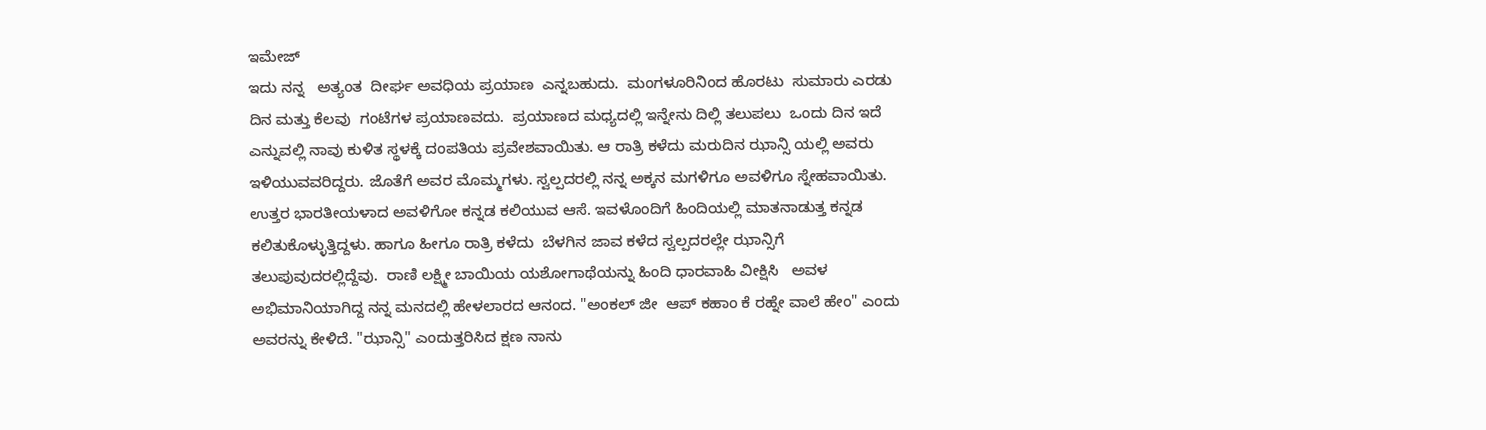ಇಮೇಜ್
ಇದು ನನ್ನ   ಅತ್ಯಂತ  ದೀರ್ಘ ಅವಧಿಯ ಪ್ರಯಾಣ  ಎನ್ನಬಹುದು.  ಮಂಗಳೂರಿನಿಂದ ಹೊರಟು  ಸುಮಾರು ಎರಡು ದಿನ ಮತ್ತು ಕೆಲವು  ಗಂಟೆಗಳ ಪ್ರಯಾಣವದು.  ಪ್ರಯಾಣದ ಮಧ್ಯದಲ್ಲಿ ಇನ್ನೇನು ದಿಲ್ಲಿ ತಲುಪಲು  ಒಂದು ದಿನ ಇದೆ ಎನ್ನುವಲ್ಲಿ ನಾವು ಕುಳಿತ ಸ್ಥಳಕ್ಕೆ ದಂಪತಿಯ ಪ್ರವೇಶವಾಯಿತು. ಆ ರಾತ್ರಿ ಕಳೆದು ಮರುದಿನ ಝಾನ್ಸಿ ಯಲ್ಲಿ ಅವರು ಇಳಿಯುವವರಿದ್ದರು. ಜೊತೆಗೆ ಅವರ ಮೊಮ್ಮಗಳು. ಸ್ವಲ್ಪದರಲ್ಲಿ ನನ್ನ ಅಕ್ಕನ ಮಗಳಿಗೂ ಅವಳಿಗೂ ಸ್ನೇಹವಾಯಿತು. ಉತ್ತರ ಭಾರತೀಯಳಾದ ಅವಳಿಗೋ ಕನ್ನಡ ಕಲಿಯುವ ಆಸೆ. ಇವಳೊಂದಿಗೆ ಹಿಂದಿಯಲ್ಲಿ ಮಾತನಾಡುತ್ತ ಕನ್ನಡ ಕಲಿತುಕೊಳ್ಳುತ್ತಿದ್ದಳು. ಹಾಗೂ ಹೀಗೂ ರಾತ್ರಿ ಕಳೆದು  ಬೆಳಗಿನ ಜಾವ ಕಳೆದ ಸ್ವಲ್ಪದರಲ್ಲೇ ಝಾನ್ಸಿಗೆ ತಲುಪುವುದರಲ್ಲಿದ್ದೆವು.  ರಾಣಿ ಲಕ್ಷ್ಮೀ ಬಾಯಿಯ ಯಶೋಗಾಥೆಯನ್ನು ಹಿಂದಿ ಧಾರವಾಹಿ ವೀಕ್ಷಿಸಿ   ಅವಳ ಅಭಿಮಾನಿಯಾಗಿದ್ದ ನನ್ನ ಮನದಲ್ಲಿ ಹೇಳಲಾರದ ಆನಂದ. "ಅಂಕಲ್ ಜೀ  ಆಪ್ ಕಹಾಂ ಕೆ ರಹ್ನೇ ವಾಲೆ ಹೇಂ" ಎಂದು ಅವರನ್ನು ಕೇಳಿದೆ. "ಝಾನ್ಸಿ" ಎಂದುತ್ತರಿಸಿದ ಕ್ಷಣ ನಾನು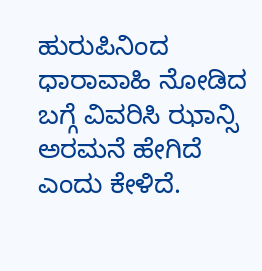ಹುರುಪಿನಿಂದ ಧಾರಾವಾಹಿ ನೋಡಿದ ಬಗ್ಗೆ ವಿವರಿಸಿ ಝಾನ್ಸಿ ಅರಮನೆ ಹೇಗಿದೆ ಎಂದು ಕೇಳಿದೆ.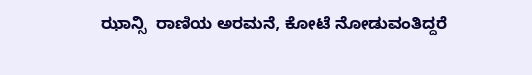ಝಾನ್ಸಿ  ರಾಣಿಯ ಅರಮನೆ, ಕೋಟೆ ನೋಡುವಂತಿದ್ದರೆ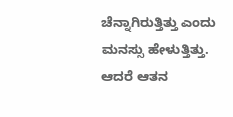ಚೆನ್ನಾಗಿರುತ್ತಿತ್ತು ಎಂದು ಮನಸ್ಸು ಹೇಳುತ್ತಿತ್ತು. ಆದರೆ ಆತನ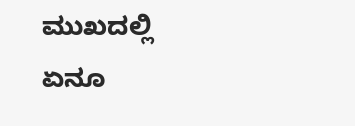ಮುಖದಲ್ಲಿ ಏನೂ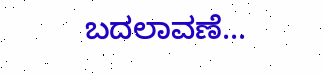ಬದಲಾವಣೆ...